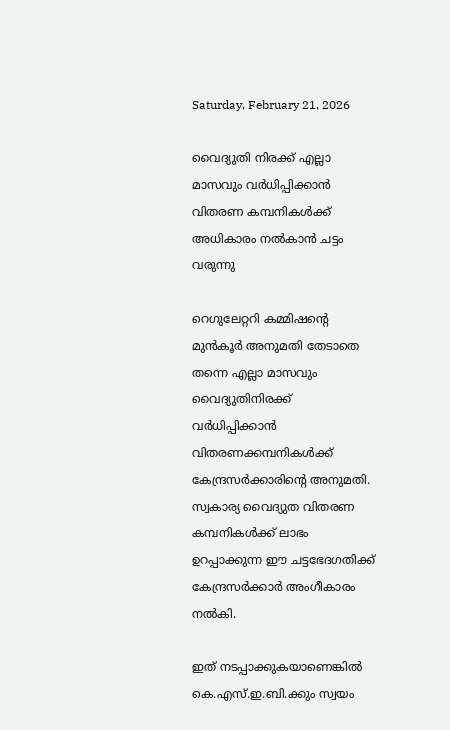Saturday, February 21, 2026

വൈദ്യുതി നിരക്ക് എല്ലാ മാസവും വർധിപ്പിക്കാൻ വിതരണ കമ്പനികൾക്ക് അധികാരം നൽകാൻ ചട്ടം വരുന്നു

റെഗുലേറ്ററി കമ്മിഷന്റെ മുന്‍കൂര്‍ അനുമതി തേടാതെ തന്നെ എല്ലാ മാസവും വൈദ്യുതിനിരക്ക് വര്‍ധിപ്പിക്കാന്‍ വിതരണക്കമ്പനികൾക്ക് കേന്ദ്രസർക്കാരിൻ്റെ അനുമതി. സ്വകാര്യ വൈദ്യുത വിതരണ കമ്പനികൾക്ക് ലാഭം ഉറപ്പാക്കുന്ന ഈ ചട്ടഭേദഗതിക്ക് കേന്ദ്രസര്‍ക്കാര്‍ അംഗീകാരം നല്‍കി.

ഇത് നടപ്പാക്കുകയാണെങ്കിൽ കെ.എസ്.ഇ.ബി.ക്കും സ്വയം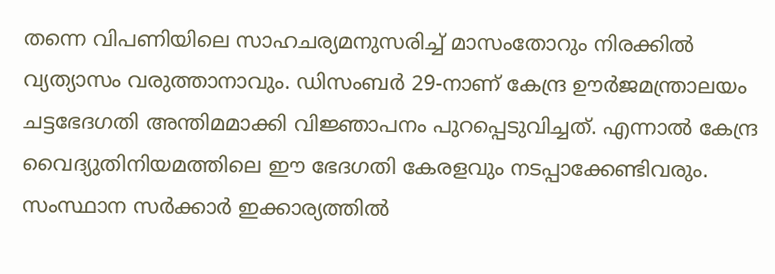തന്നെ വിപണിയിലെ സാഹചര്യമനുസരിച്ച് മാസംതോറും നിരക്കില്‍ വ്യത്യാസം വരുത്താനാവും. ഡിസംബര്‍ 29-നാണ് കേന്ദ്ര ഊര്‍ജമന്ത്രാലയം ചട്ടഭേദഗതി അന്തിമമാക്കി വിജ്ഞാപനം പുറപ്പെടുവിച്ചത്. എന്നാൽ കേന്ദ്ര വൈദ്യുതിനിയമത്തിലെ ഈ ഭേദഗതി കേരളവും നടപ്പാക്കേണ്ടിവരും. സംസ്ഥാന സര്‍ക്കാര്‍ ഇക്കാര്യത്തില്‍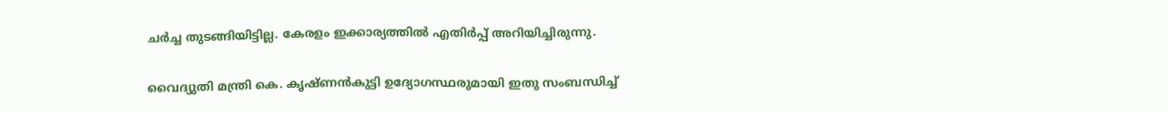ചര്‍ച്ച തുടങ്ങിയിട്ടില്ല. കേരളം ഇക്കാര്യത്തിൽ എതിർപ്പ് അറിയിച്ചിരുന്നു.

വൈദ്യുതി മന്ത്രി കെ. കൃഷ്ണന്‍കുട്ടി ഉദ്യോഗസ്ഥരുമായി ഇതു സംബന്ധിച്ച്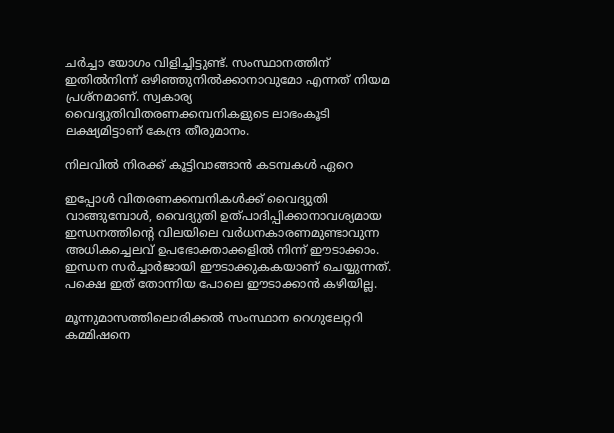ചര്‍ച്ചാ യോഗം വിളിച്ചിട്ടുണ്ട്. സംസ്ഥാനത്തിന് ഇതില്‍നിന്ന് ഒഴിഞ്ഞുനില്‍ക്കാനാവുമോ എന്നത് നിയമ പ്രശ്നമാണ്. സ്വകാര്യ വൈദ്യുതിവിതരണക്കമ്പനികളുടെ ലാഭംകൂടി ലക്ഷ്യമിട്ടാണ് കേന്ദ്ര തീരുമാനം.

നിലവിൽ നിരക്ക് കൂട്ടിവാങ്ങാൻ കടമ്പകൾ ഏറെ

ഇപ്പോള്‍ വിതരണക്കമ്പനികള്‍ക്ക് വൈദ്യുതി വാങ്ങുമ്പോള്‍, വൈദ്യുതി ഉത്പാദിപ്പിക്കാനാവശ്യമായ ഇന്ധനത്തിൻ്റെ വിലയിലെ വര്‍ധനകാരണമുണ്ടാവുന്ന അധികച്ചെലവ് ഉപഭോക്താക്കളില്‍ നിന്ന് ഈടാക്കാം. ഇന്ധന സര്‍ച്ചാര്‍ജായി ഈടാക്കുകകയാണ് ചെയ്യുന്നത്. പക്ഷെ ഇത് തോന്നിയ പോലെ ഈടാക്കാൻ കഴിയില്ല.

മൂന്നുമാസത്തിലൊരിക്കല്‍ സംസ്ഥാന റെഗുലേറ്ററി കമ്മിഷനെ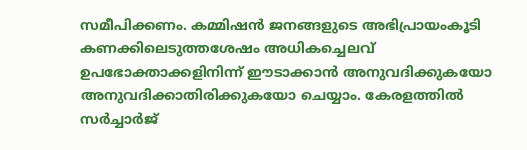സമീപിക്കണം. കമ്മിഷന്‍ ജനങ്ങളുടെ അഭിപ്രായംകൂടി കണക്കിലെടുത്തശേഷം അധികച്ചെലവ് ഉപഭോക്താക്കളിനിന്ന് ഈടാക്കാന്‍ അനുവദിക്കുകയോ അനുവദിക്കാതിരിക്കുകയോ ചെയ്യാം. കേരളത്തില്‍ സര്‍ച്ചാര്‍ജ്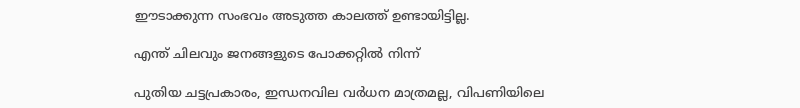ഈടാക്കുന്ന സംഭവം അടുത്ത കാലത്ത് ഉണ്ടായിട്ടില്ല.

എന്ത് ചിലവും ജനങ്ങളുടെ പോക്കറ്റിൽ നിന്ന്

പുതിയ ചട്ടപ്രകാരം, ഇന്ധനവില വര്‍ധന മാത്രമല്ല, വിപണിയിലെ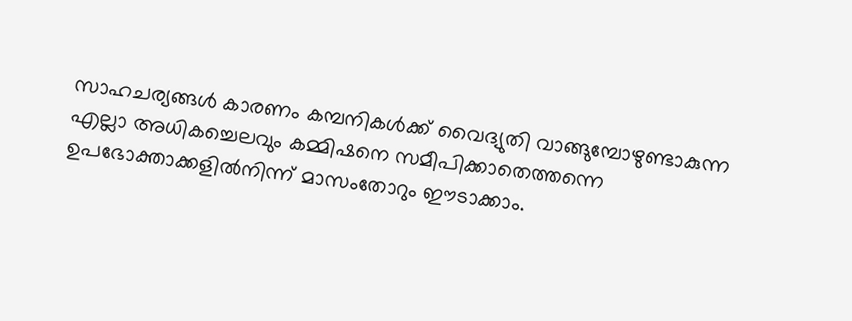സാഹചര്യങ്ങള്‍ കാരണം കമ്പനികള്‍ക്ക് വൈദ്യുതി വാങ്ങുമ്പോഴുണ്ടാകുന്ന എല്ലാ അധികച്ചെലവും കമ്മിഷനെ സമീപിക്കാതെത്തന്നെ ഉപഭോക്താക്കളില്‍നിന്ന് മാസംതോറും ഈടാക്കാം.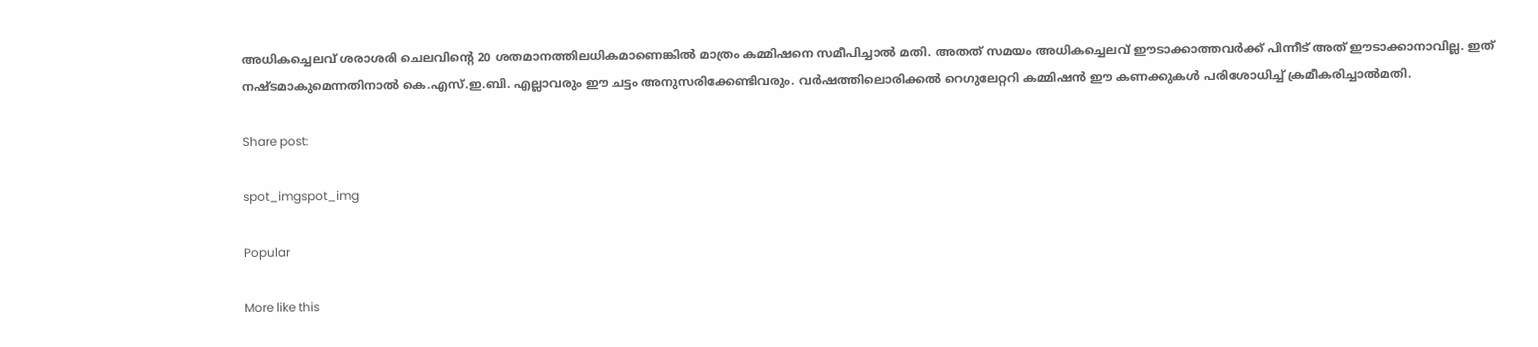അധികച്ചെലവ് ശരാശരി ചെലവിന്റെ 20 ശതമാനത്തിലധികമാണെങ്കില്‍ മാത്രം കമ്മിഷനെ സമീപിച്ചാല്‍ മതി. അതത് സമയം അധികച്ചെലവ് ഈടാക്കാത്തവര്‍ക്ക് പിന്നീട് അത് ഈടാക്കാനാവില്ല. ഇത് നഷ്ടമാകുമെന്നതിനാല്‍ കെ.എസ്.ഇ.ബി. എല്ലാവരും ഈ ചട്ടം അനുസരിക്കേണ്ടിവരും. വര്‍ഷത്തിലൊരിക്കല്‍ റെഗുലേറ്ററി കമ്മിഷന്‍ ഈ കണക്കുകള്‍ പരിശോധിച്ച് ക്രമീകരിച്ചാല്‍മതി.

Share post:

spot_imgspot_img

Popular

More like this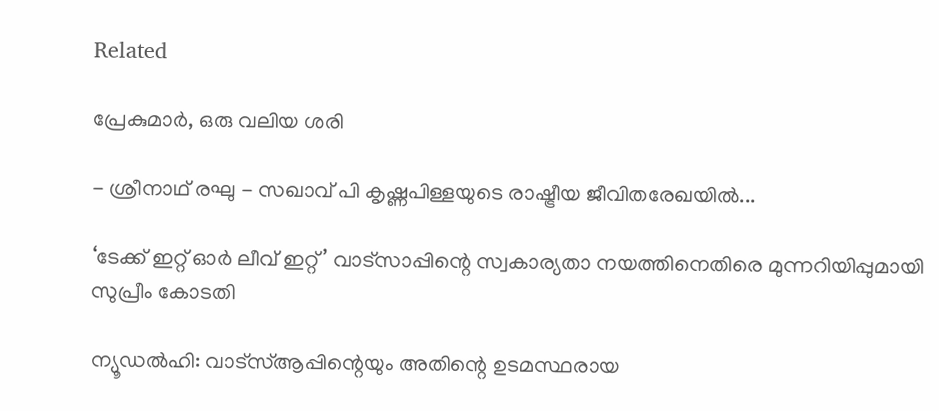Related

പ്രേകുമാർ, ഒരു വലിയ ശരി

- ശ്രീനാഥ് രഘു - സഖാവ് പി കൃഷ്ണപിള്ളയുടെ രാഷ്ട്രീയ ജീവിതരേഖയിൽ...

‘ടേക്ക് ഇറ്റ് ഓർ ലീവ് ഇറ്റ്’ വാട്സാപ്പിന്റെ സ്വകാര്യതാ നയത്തിനെതിരെ മുന്നറിയിപ്പുമായി സുപ്രീം കോടതി

ന്യൂഡൽഹി: വാട്‌സ്ആപ്പിന്റെയും അതിന്റെ ഉടമസ്ഥരായ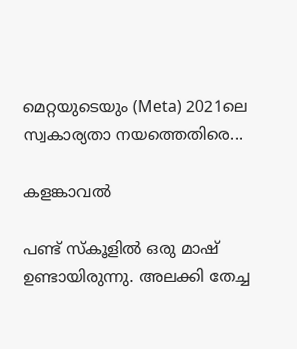മെറ്റയുടെയും (Meta) 2021ലെ സ്വകാര്യതാ നയത്തെതിരെ...

കളങ്കാവൽ

പണ്ട് സ്കൂളിൽ ഒരു മാഷ് ഉണ്ടായിരുന്നു. അലക്കി തേച്ച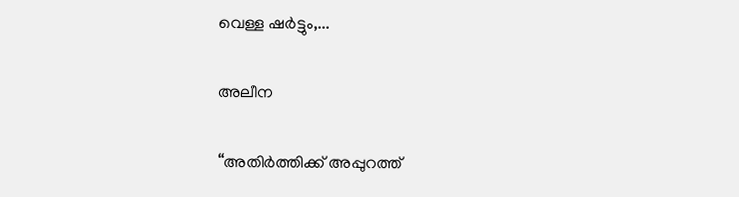വെള്ള ഷർട്ടും,...

അലീന

“അതിര്‍ത്തിക്ക് അപ്പുറത്ത്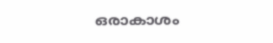ഒരാകാശം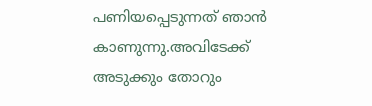പണിയപ്പെടുന്നത് ഞാന്‍ കാണുന്നു.അവിടേക്ക് അടുക്കും തോറും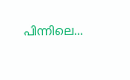പിന്നിലെ...